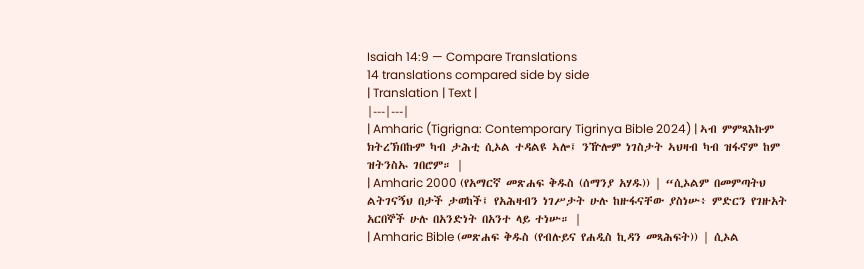Isaiah 14:9 — Compare Translations
14 translations compared side by side
| Translation | Text |
|---|---|
| Amharic (Tigrigna: Contemporary Tigrinya Bible 2024) | ኣብ ምምጻእኩም ክትረኽበኩም ካብ ታሕቲ ሲኦል ተዳልዩ ኣሎ፤ ንዅሎም ነገስታት ኣህዛብ ካብ ዝፋኖም ከም ዝትንስኡ ገበሮም። |
| Amharic 2000 (የአማርኛ መጽሐፍ ቅዱስ (ሰማንያ አሃዱ)) | “ሲኦልም በመምጣትህ ልትገናኝህ በታች ታወከች፤ የአሕዛብን ነገሥታት ሁሉ ከዙፋናቸው ያስነሡ፥ ምድርን የገዙአት አርበኞች ሁሉ በአንድነት በአንተ ላይ ተነሡ። |
| Amharic Bible (መጽሐፍ ቅዱስ (የብሉይና የሐዲስ ኪዳን መጻሕፍት)) | ሲኦል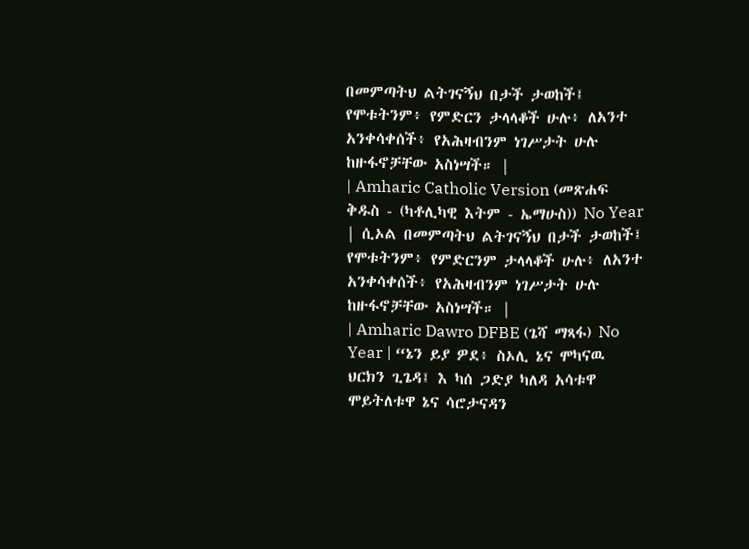በመምጣትህ ልትገናኝህ በታች ታወከች፤ የሞቱትንም፥ የምድርን ታላላቆች ሁሉ፥ ለአንተ አንቀሳቀሰች፥ የአሕዛብንም ነገሥታት ሁሉ ከዙፋኖቻቸው አስነሣች። |
| Amharic Catholic Version (መጽሐፍ ቅዱስ - (ካቶሊካዊ እትም - ኤማሁስ)) No Year | ሲኦል በመምጣትህ ልትገናኝህ በታች ታወከች፤ የሞቱትንም፥ የምድርንም ታላላቆች ሁሉ፥ ለአንተ አንቀሳቀሰች፥ የአሕዛብንም ነገሥታት ሁሉ ከዙፋኖቻቸው አስነሣች። |
| Amharic Dawro DFBE (ጌሻ ማጻፋ) No Year | “ኔን ይያ ዎደ፥ ስኦሊ ኔና ሞካናዉ ህርክን ጊጌዳ፤ እ ካሰ ጋድያ ካለዳ አሳቱዋ ሞይትለቱዋ ኔና ሳሮታናዳን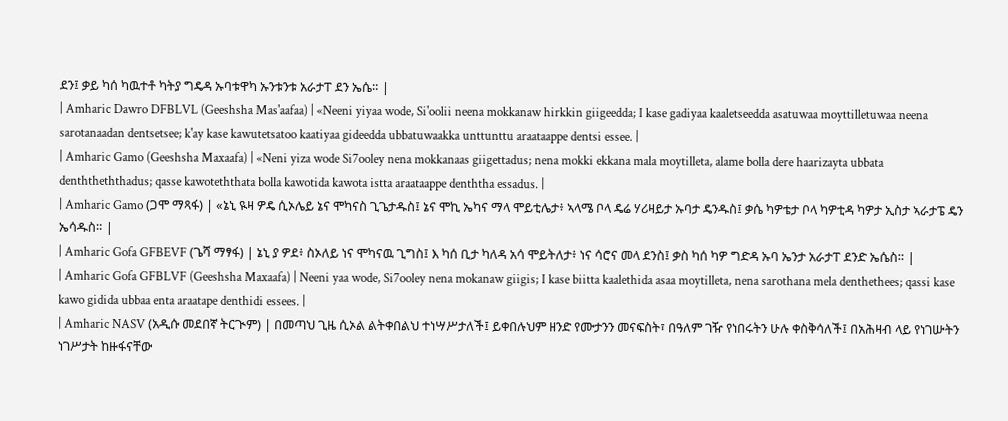ደን፤ ቃይ ካሰ ካዉተቶ ካትያ ግዴዳ ኡባቱዋካ ኡንቱንቱ አራታፐ ደን ኤሴ። |
| Amharic Dawro DFBLVL (Geeshsha Mas'aafaa) | «Neeni yiyaa wode, Si'oolii neena mokkanaw hirkkin giigeedda; I kase gadiyaa kaaletseedda asatuwaa moyttilletuwaa neena sarotanaadan dentsetsee; k'ay kase kawutetsatoo kaatiyaa gideedda ubbatuwaakka unttunttu araataappe dentsi essee. |
| Amharic Gamo (Geeshsha Maxaafa) | «Neni yiza wode Si7ooley nena mokkanaas giigettadus; nena mokki ekkana mala moytilleta, alame bolla dere haarizayta ubbata denththeththadus; qasse kawoteththata bolla kawotida kawota istta araataappe denththa essadus. |
| Amharic Gamo (ጋሞ ማጻፋ) | «ኔኒ ዪዛ ዎዴ ሲኦሌይ ኔና ሞካናስ ጊጌታዱስ፤ ኔና ሞኪ ኤካና ማላ ሞይቲሌታ፥ ኣላሜ ቦላ ዴሬ ሃሪዛይታ ኡባታ ዴንዱስ፤ ቃሴ ካዎቴታ ቦላ ካዎቲዳ ካዎታ ኢስታ ኣራታፔ ዴን ኤሳዱስ። |
| Amharic Gofa GFBEVF (ጌሻ ማፃፋ) | ኔኒ ያ ዎደ፥ ስኦለይ ነና ሞካናዉ ጊግስ፤ እ ካሰ ቢታ ካለዳ አሳ ሞይትለታ፥ ነና ሳሮና መላ ደንስ፤ ቃስ ካሰ ካዎ ግድዳ ኡባ ኤንታ አራታፐ ደንድ ኤሴስ። |
| Amharic Gofa GFBLVF (Geeshsha Maxaafa) | Neeni yaa wode, Si7ooley nena mokanaw giigis; I kase biitta kaalethida asaa moytilleta, nena sarothana mela denthethees; qassi kase kawo gidida ubbaa enta araatape denthidi essees. |
| Amharic NASV (አዲሱ መደበኛ ትርጒም) | በመጣህ ጊዜ ሲኦል ልትቀበልህ ተነሣሥታለች፤ ይቀበሉህም ዘንድ የሙታንን መናፍስት፣ በዓለም ገዥ የነበሩትን ሁሉ ቀስቅሳለች፤ በአሕዛብ ላይ የነገሡትን ነገሥታት ከዙፋናቸው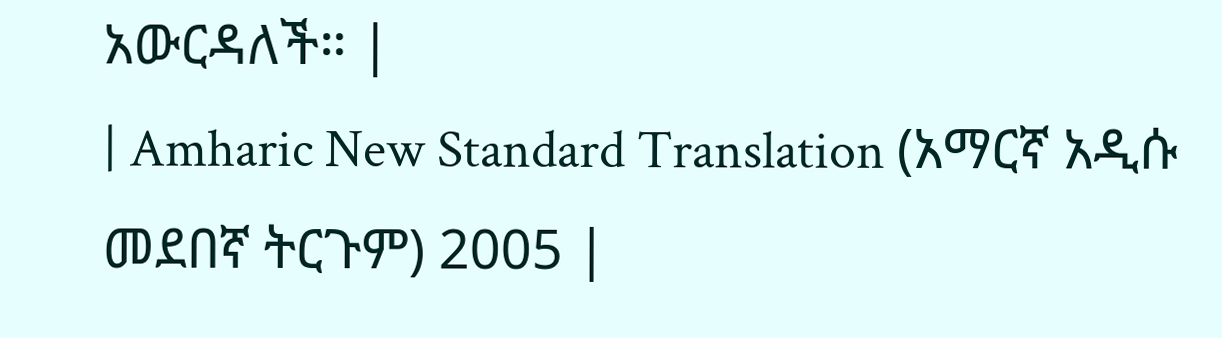አውርዳለች። |
| Amharic New Standard Translation (አማርኛ አዲሱ መደበኛ ትርጉም) 2005 |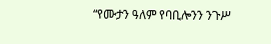“የሙታን ዓለም የባቢሎንን ንጉሥ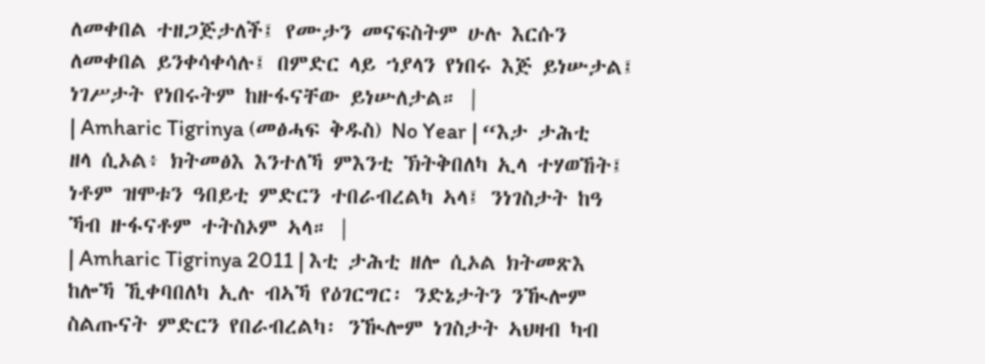ለመቀበል ተዘጋጅታለች፤ የሙታን መናፍስትም ሁሉ እርሱን ለመቀበል ይንቀሳቀሳሉ፤ በምድር ላይ ኀያላን የነበሩ እጅ ይነሡታል፤ ነገሥታት የነበሩትም ከዙፋናቸው ይነሡለታል። |
| Amharic Tigrinya (መፅሓፍ ቅዱስ) No Year | “እታ ታሕቲ ዘላ ሲኦል፥ ክትመፅእ እንተለኻ ምእንቲ ኽትቅበለካ ኢላ ተሃወኸት፤ ነቶም ዝሞቱን ዓበይቲ ምድርን ተበራብረልካ ኣላ፤ ንነገስታት ከዓ ኻብ ዙፋናቶም ተትስኦም ኣላ። |
| Amharic Tigrinya 2011 | እቲ ታሕቲ ዘሎ ሲኦል ክትመጽእ ከሎኻ ኺቀባበለካ ኢሉ ብኣኻ የዕገርግር፡ ንድኔታትን ንዂሎም ስልጡናት ምድርን የበራብረልካ፡ ንዂሎም ነገስታት ኣህዛብ ካብ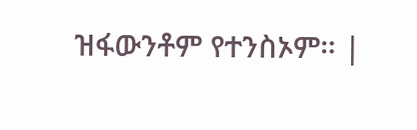ዝፋውንቶም የተንስኦም። |